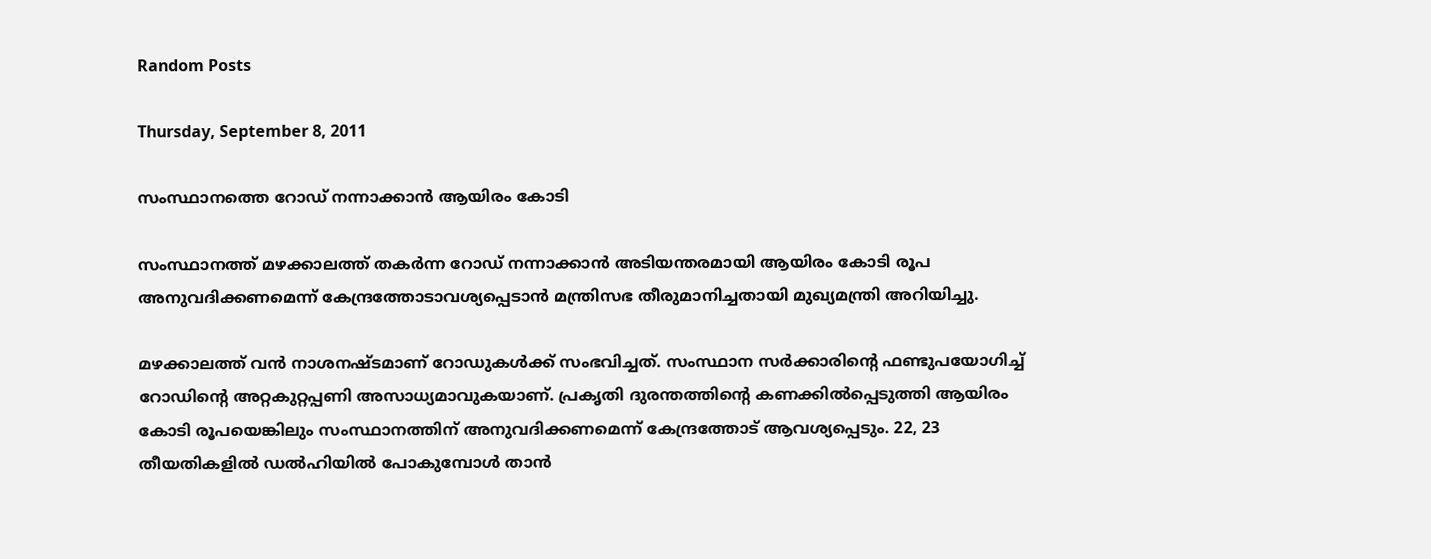Random Posts

Thursday, September 8, 2011

സംസ്ഥാനത്തെ റോഡ് നന്നാക്കാന്‍ ആയിരം കോടി

സംസ്ഥാനത്ത് മഴക്കാലത്ത് തകര്‍ന്ന റോഡ് നന്നാക്കാന്‍ അടിയന്തരമായി ആയിരം കോടി രൂപ അനുവദിക്കണമെന്ന് കേന്ദ്രത്തോടാവശ്യപ്പെടാന്‍ മന്ത്രിസഭ തീരുമാനിച്ചതായി മുഖ്യമന്ത്രി അറിയിച്ചു.

മഴക്കാലത്ത് വന്‍ നാശനഷ്ടമാണ് റോഡുകള്‍ക്ക് സംഭവിച്ചത്. സംസ്ഥാന സര്‍ക്കാരിന്റെ ഫണ്ടുപയോഗിച്ച് റോഡിന്റെ അറ്റകുറ്റപ്പണി അസാധ്യമാവുകയാണ്. പ്രകൃതി ദുരന്തത്തിന്റെ കണക്കില്‍പ്പെടുത്തി ആയിരം കോടി രൂപയെങ്കിലും സംസ്ഥാനത്തിന് അനുവദിക്കണമെന്ന് കേന്ദ്രത്തോട് ആവശ്യപ്പെടും. 22, 23 തീയതികളില്‍ ഡല്‍ഹിയില്‍ പോകുമ്പോള്‍ താന്‍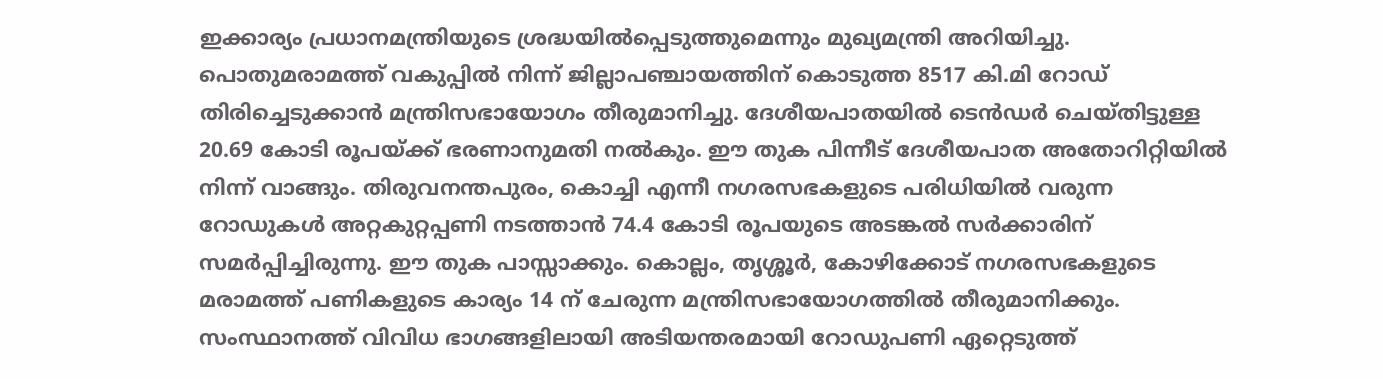ഇക്കാര്യം പ്രധാനമന്ത്രിയുടെ ശ്രദ്ധയില്‍പ്പെടുത്തുമെന്നും മുഖ്യമന്ത്രി അറിയിച്ചു. പൊതുമരാമത്ത് വകുപ്പില്‍ നിന്ന് ജില്ലാപഞ്ചായത്തിന് കൊടുത്ത 8517 കി.മി റോഡ് തിരിച്ചെടുക്കാന്‍ മന്ത്രിസഭായോഗം തീരുമാനിച്ചു. ദേശീയപാതയില്‍ ടെന്‍ഡര്‍ ചെയ്തിട്ടുള്ള 20.69 കോടി രൂപയ്ക്ക് ഭരണാനുമതി നല്‍കും. ഈ തുക പിന്നീട് ദേശീയപാത അതോറിറ്റിയില്‍ നിന്ന് വാങ്ങും. തിരുവനന്തപുരം, കൊച്ചി എന്നീ നഗരസഭകളുടെ പരിധിയില്‍ വരുന്ന റോഡുകള്‍ അറ്റകുറ്റപ്പണി നടത്താന്‍ 74.4 കോടി രൂപയുടെ അടങ്കല്‍ സര്‍ക്കാരിന് സമര്‍പ്പിച്ചിരുന്നു. ഈ തുക പാസ്സാക്കും. കൊല്ലം, തൃശ്ശൂര്‍, കോഴിക്കോട് നഗരസഭകളുടെ മരാമത്ത് പണികളുടെ കാര്യം 14 ന് ചേരുന്ന മന്ത്രിസഭായോഗത്തില്‍ തീരുമാനിക്കും. സംസ്ഥാനത്ത് വിവിധ ഭാഗങ്ങളിലായി അടിയന്തരമായി റോഡുപണി ഏറ്റെടുത്ത്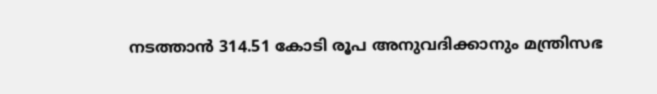നടത്താന്‍ 314.51 കോടി രൂപ അനുവദിക്കാനും മന്ത്രിസഭ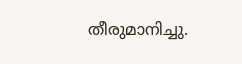തീരുമാനിച്ചു.